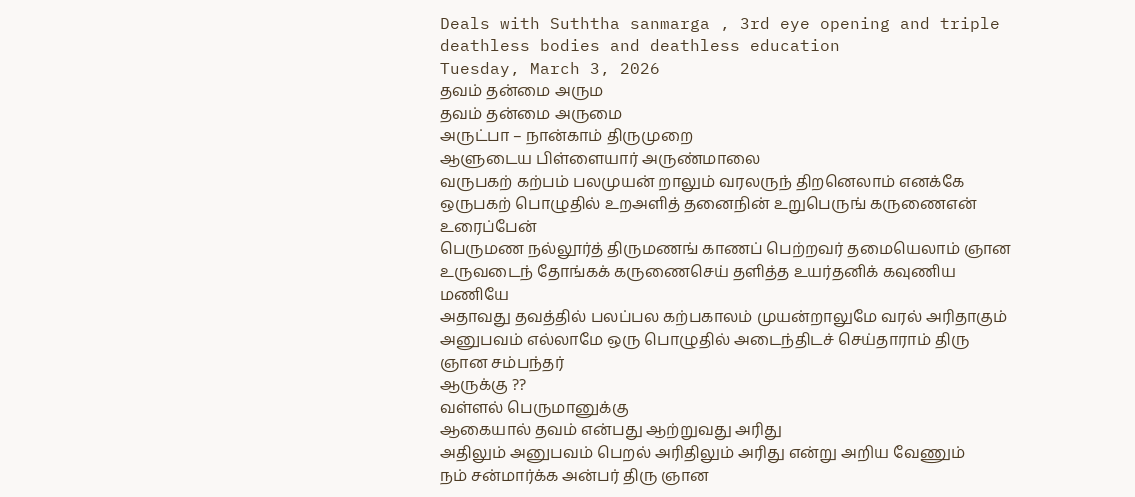Deals with Suththa sanmarga , 3rd eye opening and triple deathless bodies and deathless education
Tuesday, March 3, 2026
தவம் தன்மை அரும
தவம் தன்மை அருமை
அருட்பா – நான்காம் திருமுறை
ஆளுடைய பிள்ளையார் அருண்மாலை
வருபகற் கற்பம் பலமுயன் றாலும் வரலருந் திறனெலாம் எனக்கே
ஒருபகற் பொழுதில் உறஅளித் தனைநின் உறுபெருங் கருணைஎன் உரைப்பேன்
பெருமண நல்லூர்த் திருமணங் காணப் பெற்றவர் தமையெலாம் ஞான
உருவடைந் தோங்கக் கருணைசெய் தளித்த உயர்தனிக் கவுணிய மணியே
அதாவது தவத்தில் பலப்பல கற்பகாலம் முயன்றாலுமே வரல் அரிதாகும் அனுபவம் எல்லாமே ஒரு பொழுதில் அடைந்திடச் செய்தாராம் திரு ஞான சம்பந்தர்
ஆருக்கு ??
வள்ளல் பெருமானுக்கு
ஆகையால் தவம் என்பது ஆற்றுவது அரிது
அதிலும் அனுபவம் பெறல் அரிதிலும் அரிது என்று அறிய வேணும்
நம் சன்மார்க்க அன்பர் திரு ஞான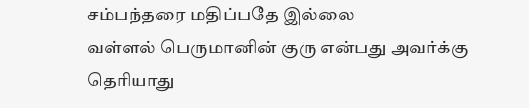சம்பந்தரை மதிப்பதே இல்லை
வள்ளல் பெருமானின் குரு என்பது அவர்க்கு தெரியாது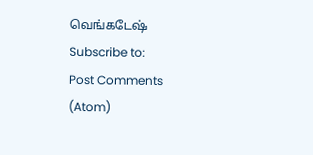வெங்கடேஷ்
Subscribe to:
Post Comments (Atom)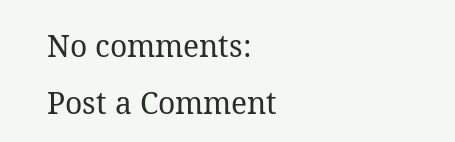No comments:
Post a Comment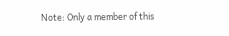Note: Only a member of this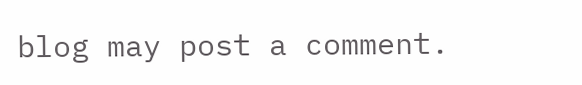blog may post a comment.